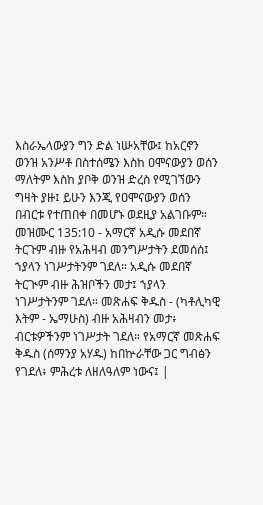እስራኤላውያን ግን ድል ነሡአቸው፤ ከአርኖን ወንዝ አንሥቶ በስተሰሜን እስከ ዐሞናውያን ወሰን ማለትም እስከ ያቦቅ ወንዝ ድረስ የሚገኘውን ግዛት ያዙ፤ ይሁን እንጂ የዐሞናውያን ወሰን በብርቱ የተጠበቀ በመሆኑ ወደዚያ አልገቡም።
መዝሙር 135:10 - አማርኛ አዲሱ መደበኛ ትርጉም ብዙ የአሕዛብ መንግሥታትን ደመሰሰ፤ ኀያላን ነገሥታትንም ገደለ። አዲሱ መደበኛ ትርጒም ብዙ ሕዝቦችን መታ፤ ኀያላን ነገሥታትንም ገደለ። መጽሐፍ ቅዱስ - (ካቶሊካዊ እትም - ኤማሁስ) ብዙ አሕዛብን መታ፥ ብርቱዎችንም ነገሥታት ገደለ። የአማርኛ መጽሐፍ ቅዱስ (ሰማንያ አሃዱ) ከበኵራቸው ጋር ግብፅን የገደለ፥ ምሕረቱ ለዘለዓለም ነውና፤ |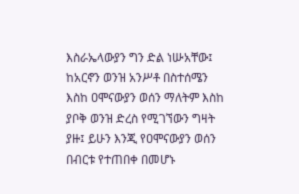እስራኤላውያን ግን ድል ነሡአቸው፤ ከአርኖን ወንዝ አንሥቶ በስተሰሜን እስከ ዐሞናውያን ወሰን ማለትም እስከ ያቦቅ ወንዝ ድረስ የሚገኘውን ግዛት ያዙ፤ ይሁን እንጂ የዐሞናውያን ወሰን በብርቱ የተጠበቀ በመሆኑ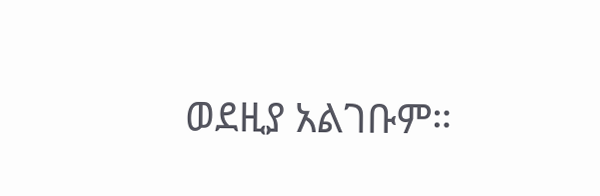ወደዚያ አልገቡም።